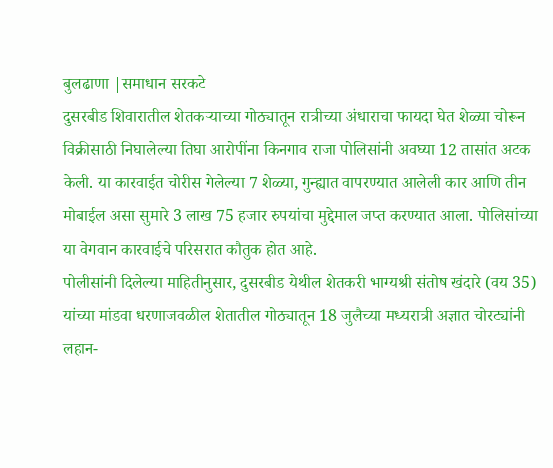बुलढाणा |समाधान सरकटे
दुसरबीड शिवारातील शेतकऱ्याच्या गोठ्यातून रात्रीच्या अंधाराचा फायदा घेत शेळ्या चोरून विक्रीसाठी निघालेल्या तिघा आरोपींना किनगाव राजा पोलिसांनी अवघ्या 12 तासांत अटक केली. या कारवाईत चोरीस गेलेल्या 7 शेळ्या, गुन्ह्यात वापरण्यात आलेली कार आणि तीन मोबाईल असा सुमारे 3 लाख 75 हजार रुपयांचा मुद्देमाल जप्त करण्यात आला. पोलिसांच्या या वेगवान कारवाईचे परिसरात कौतुक होत आहे.
पोलीसांनी दिलेल्या माहितीनुसार, दुसरबीड येथील शेतकरी भाग्यश्री संतोष खंदारे (वय 35) यांच्या मांडवा धरणाजवळील शेतातील गोठ्यातून 18 जुलैच्या मध्यरात्री अज्ञात चोरट्यांनी लहान-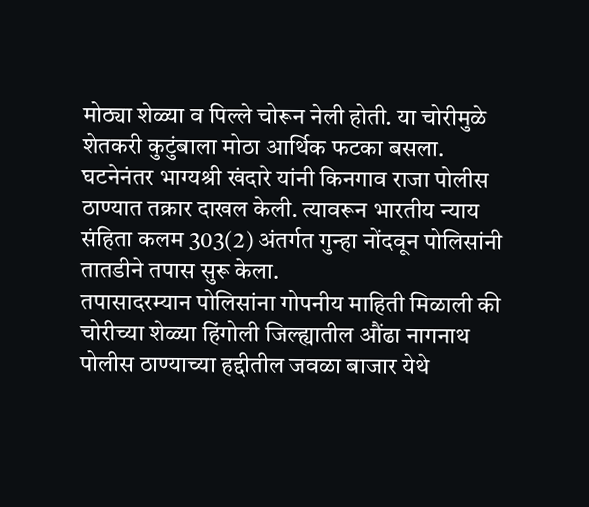मोठ्या शेळ्या व पिल्ले चोरून नेली होती. या चोरीमुळे शेतकरी कुटुंबाला मोठा आर्थिक फटका बसला.
घटनेनंतर भाग्यश्री खंदारे यांनी किनगाव राजा पोलीस ठाण्यात तक्रार दाखल केली. त्यावरून भारतीय न्याय संहिता कलम 303(2) अंतर्गत गुन्हा नोंदवून पोलिसांनी तातडीने तपास सुरू केला.
तपासादरम्यान पोलिसांना गोपनीय माहिती मिळाली की चोरीच्या शेळ्या हिंगोली जिल्ह्यातील औंढा नागनाथ पोलीस ठाण्याच्या हद्दीतील जवळा बाजार येथे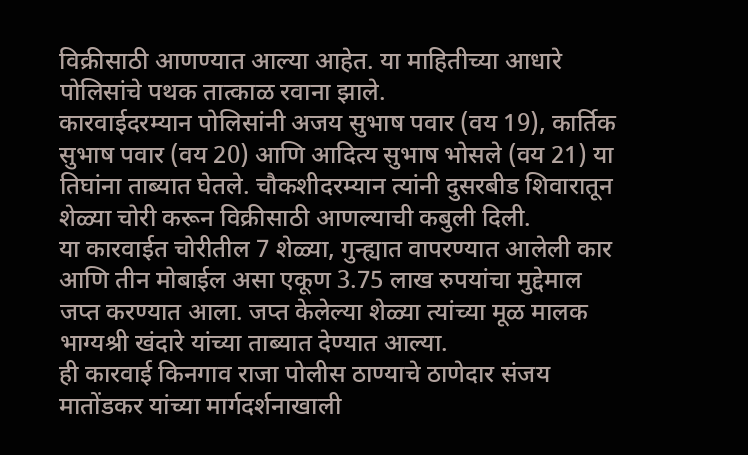विक्रीसाठी आणण्यात आल्या आहेत. या माहितीच्या आधारे पोलिसांचे पथक तात्काळ रवाना झाले.
कारवाईदरम्यान पोलिसांनी अजय सुभाष पवार (वय 19), कार्तिक सुभाष पवार (वय 20) आणि आदित्य सुभाष भोसले (वय 21) या तिघांना ताब्यात घेतले. चौकशीदरम्यान त्यांनी दुसरबीड शिवारातून शेळ्या चोरी करून विक्रीसाठी आणल्याची कबुली दिली.
या कारवाईत चोरीतील 7 शेळ्या, गुन्ह्यात वापरण्यात आलेली कार आणि तीन मोबाईल असा एकूण 3.75 लाख रुपयांचा मुद्देमाल जप्त करण्यात आला. जप्त केलेल्या शेळ्या त्यांच्या मूळ मालक भाग्यश्री खंदारे यांच्या ताब्यात देण्यात आल्या.
ही कारवाई किनगाव राजा पोलीस ठाण्याचे ठाणेदार संजय मातोंडकर यांच्या मार्गदर्शनाखाली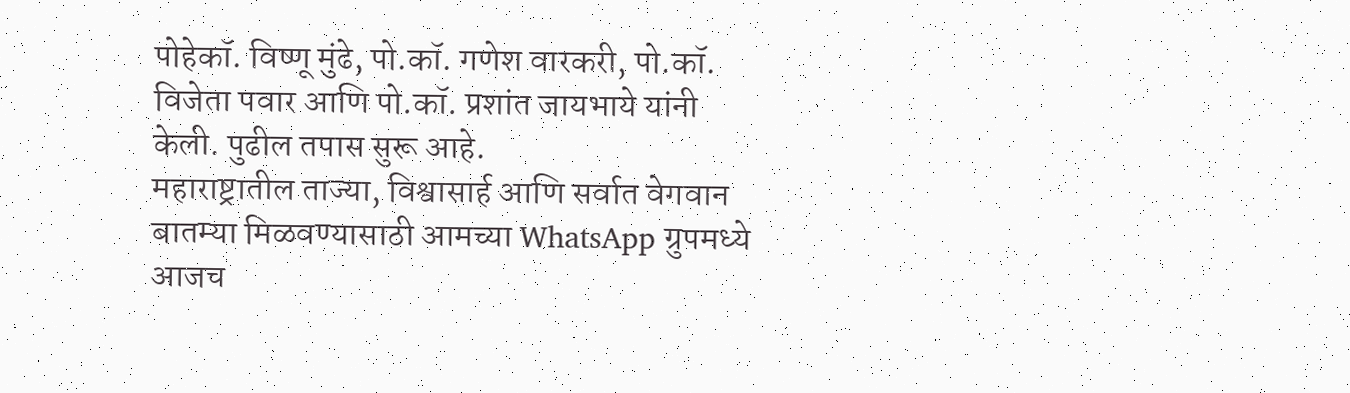पोहेकॉ. विष्णू मुंढे, पो.कॉ. गणेश वारकरी, पो.कॉ. विजेता पवार आणि पो.कॉ. प्रशांत जायभाये यांनी केली. पुढील तपास सुरू आहे.
महाराष्ट्रातील ताज्या, विश्वासार्ह आणि सर्वात वेगवान बातम्या मिळवण्यासाठी आमच्या WhatsApp ग्रुपमध्ये आजच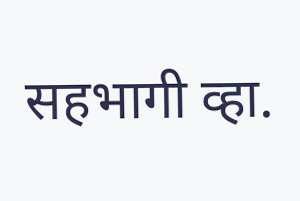सहभागी व्हा.